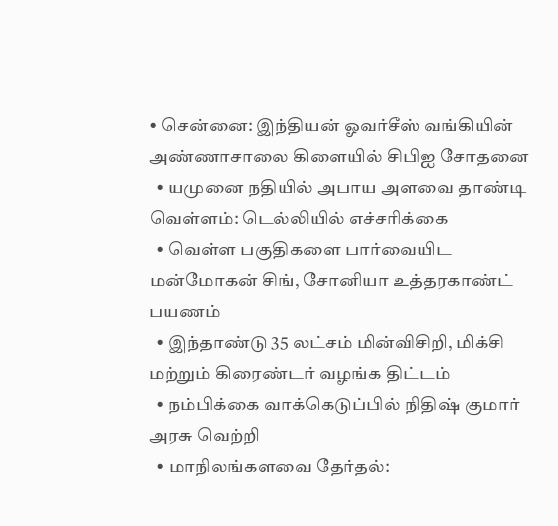• சென்னை: இந்தியன் ஓவர்சீஸ் வங்கியின் அண்ணாசாலை கிளையில் சிபிஐ சோதனை
  • யமுனை நதியில் அபாய அளவை தாண்டி வெள்ளம்: டெல்லியில் எச்சரிக்கை
  • வெள்ள பகுதிகளை பார்வையிட மன்மோகன் சிங், சோனியா உத்தரகாண்ட் பயணம்
  • இந்தாண்டு 35 லட்சம் மின்விசிறி, மிக்சி மற்றும் கிரைண்டர் வழங்க திட்டம்
  • நம்பிக்கை வாக்கெடுப்பில் நிதிஷ் குமார் அரசு வெற்றி
  • மாநிலங்களவை தேர்தல்: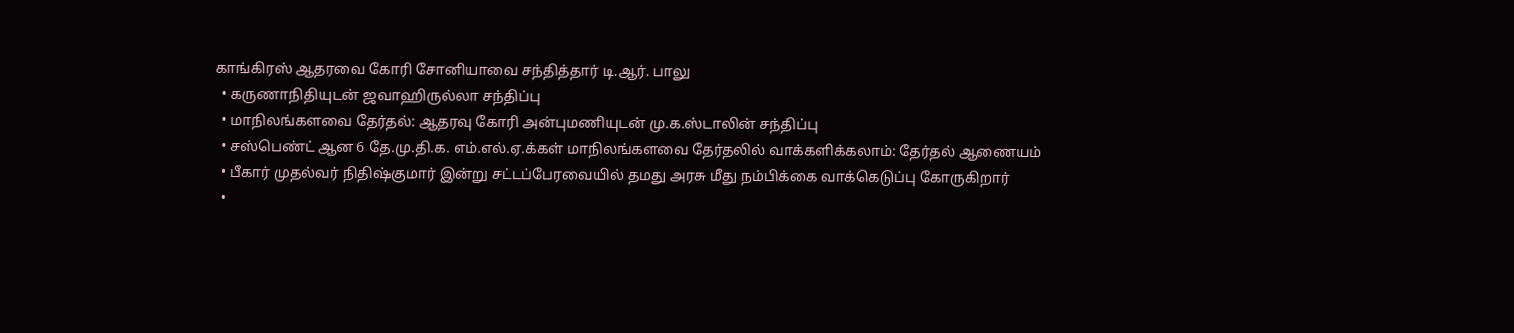காங்கிரஸ் ஆதரவை கோரி சோனியாவை சந்தித்தார் டி.ஆர். பாலு
  • கருணாநிதியுடன் ஜவாஹிருல்லா சந்திப்பு
  • மாநிலங்களவை தேர்தல்: ஆதரவு கோரி அன்புமணியுடன் மு.க.ஸ்டாலின் சந்திப்பு
  • சஸ்பெண்ட் ஆன 6 தே.மு.தி.க. எம்.எல்.ஏ.க்கள் மாநிலங்களவை தேர்தலில் வாக்களிக்கலாம்: தேர்தல் ஆணையம்
  • பீகார் முதல்வர் நிதிஷ்குமார் இன்று சட்டப்பேரவையில் தமது அரசு மீது நம்பிக்கை வாக்கெடுப்பு கோருகிறார்
  •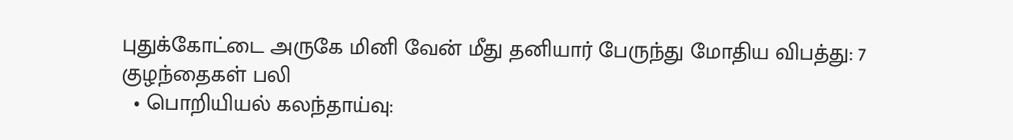புதுக்கோட்டை அருகே மினி வேன் மீது தனியார் பேருந்து மோதிய விபத்து: 7 குழந்தைகள் பலி
  • பொறியியல் கலந்தாய்வு: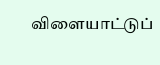விளையாட்டுப்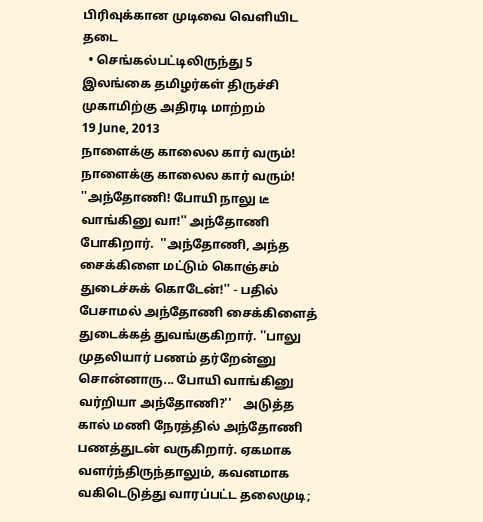பிரிவுக்கான முடிவை வெளியிட தடை
  • செங்கல்பட்டிலிருந்து 5 இலங்கை தமிழர்கள் திருச்சி முகாமிற்கு அதிரடி மாற்றம்
19 June, 2013
நாளைக்கு காலைல கார் வரும்!
நாளைக்கு காலைல கார் வரும்! ''அந்தோணி! போயி நாலு டீ வாங்கினு வா!'' அந்தோணி போகிறார்.  ''அந்தோணி, அந்த சைக்கிளை மட்டும் கொஞ்சம் துடைச்சுக் கொடேன்!'' - பதில் பேசாமல் அந்தோணி சைக்கிளைத் துடைக்கத் துவங்குகிறார். ''பாலு முதலியார் பணம் தர்றேன்னு சொன்னாரு... போயி வாங்கினு வர்றியா அந்தோணி?''    அடுத்த கால் மணி நேரத்தில் அந்தோணி பணத்துடன் வருகிறார். ஏகமாக வளர்ந்திருந்தாலும், கவனமாக வகிடெடுத்து வாரப்பட்ட தலைமுடி;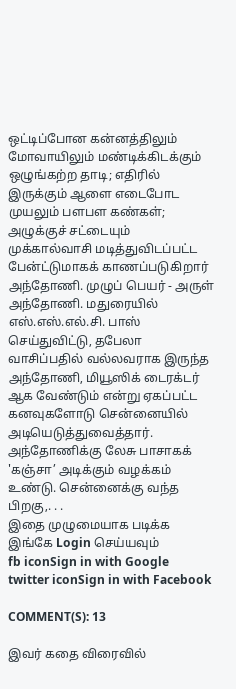ஒட்டிப்போன கன்னத்திலும் மோவாயிலும் மண்டிக்கிடக்கும் ஒழுங்கற்ற தாடி; எதிரில் இருக்கும் ஆளை எடைபோட முயலும் பளபள கண்கள்; அழுக்குச் சட்டையும் முக்கால்வாசி மடித்துவிடப்பட்ட பேன்ட்டுமாகக் காணப்படுகிறார் அந்தோணி. முழுப் பெயர் - அருள் அந்தோணி. மதுரையில் எஸ்.எஸ்.எல்.சி. பாஸ் செய்துவிட்டு, தபேலா வாசிப்பதில் வல்லவராக இருந்த அந்தோணி, மியூஸிக் டைரக்டர் ஆக வேண்டும் என்று ஏகப்பட்ட கனவுகளோடு சென்னையில் அடியெடுத்துவைத்தார். அந்தோணிக்கு லேசு பாசாகக் 'கஞ்சா’ அடிக்கும் வழக்கம் உண்டு. சென்னைக்கு வந்த பிறகு,. . .
இதை முழுமையாக படிக்க இங்கே Login செய்யவும்
fb iconSign in with Google
twitter iconSign in with Facebook

COMMENT(S): 13

இவர் கதை விரைவில்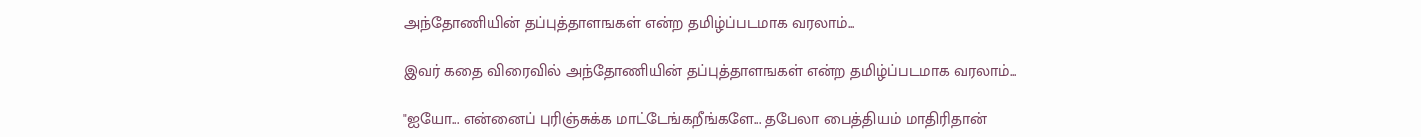அந்தோணியின் தப்புத்தாளஙகள் என்ற தமிழ்ப்படமாக வரலாம்...

இவர் கதை விரைவில் அந்தோணியின் தப்புத்தாளஙகள் என்ற தமிழ்ப்படமாக வரலாம்...

"ஐயோ... என்னைப் புரிஞ்சுக்க மாட்டேங்கறீங்களே... தபேலா பைத்தியம் மாதிரிதான்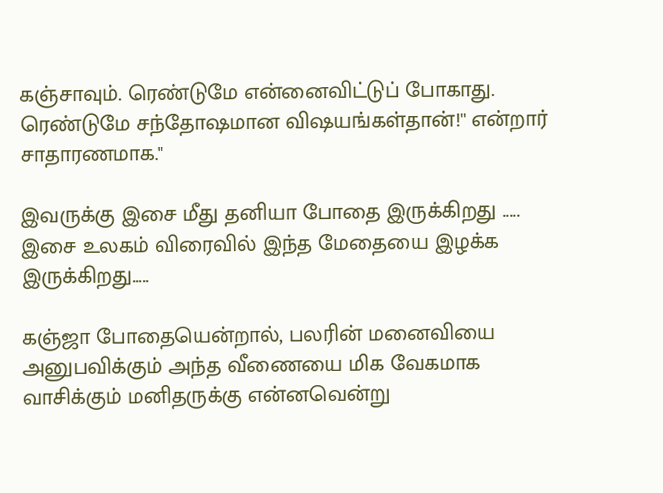கஞ்சாவும். ரெண்டுமே என்னைவிட்டுப் போகாது. ரெண்டுமே சந்தோஷமான விஷயங்கள்தான்!'' என்றார் சாதாரணமாக."

இவருக்கு இசை மீது தனியா போதை இருக்கிறது .....
இசை உலகம் விரைவில் இந்த மேதையை இழக்க இருக்கிறது.....

கஞ்ஜா போதையென்றால், பலரின் மனைவியை அனுபவிக்கும் அந்த வீணையை மிக வேகமாக வாசிக்கும் மனிதருக்கு என்னவென்று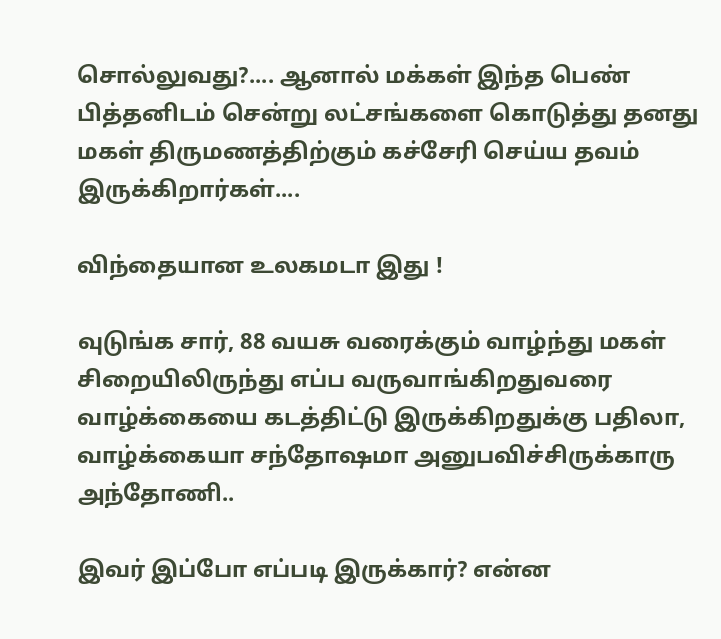சொல்லுவது?.... ஆனால் மக்கள் இந்த பெண் பித்தனிடம் சென்று லட்சங்களை கொடுத்து தனது மகள் திருமணத்திற்கும் கச்சேரி செய்ய தவம் இருக்கிறார்கள்....

விந்தையான உலகமடா இது !

வுடுங்க சார், 88 வயசு வரைக்கும் வாழ்ந்து மகள் சிறையிலிருந்து எப்ப வருவாங்கிறதுவரை வாழ்க்கையை கடத்திட்டு இருக்கிறதுக்கு பதிலா, வாழ்க்கையா சந்தோஷமா அனுபவிச்சிருக்காரு அந்தோணி..

இவர் இப்போ எப்படி இருக்கார்? என்ன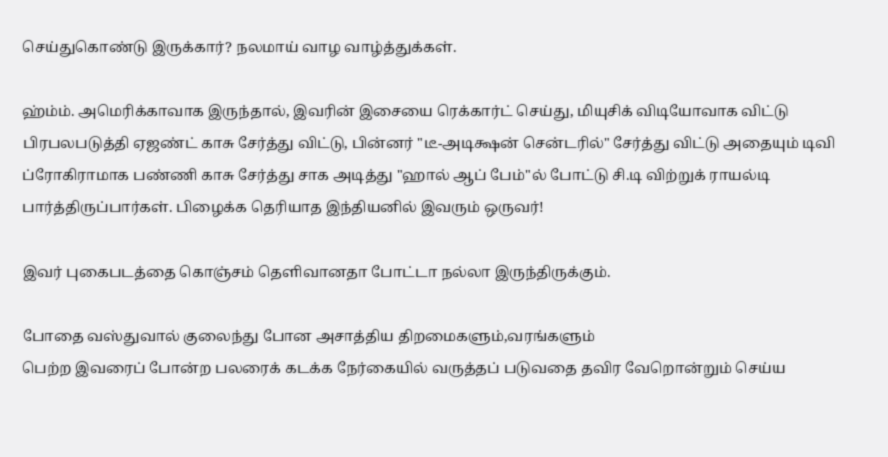செய்துகொண்டு இருக்கார்? நலமாய் வாழ வாழ்த்துக்கள்.

ஹ்ம்ம். அமெரிக்காவாக இருந்தால், இவரின் இசையை ரெக்கார்ட் செய்து, மியுசிக் விடியோவாக விட்டு பிரபலபடுத்தி ஏஜண்ட் காசு சேர்த்து விட்டு, பின்னர் "டீ-அடிக்ஷன் சென்டரில்" சேர்த்து விட்டு அதையும் டிவி ப்ரோகிராமாக பண்ணி காசு சேர்த்து சாக அடித்து "ஹால் ஆப் பேம்"ல் போட்டு சி.டி விற்றுக் ராயல்டி பார்த்திருப்பார்கள். பிழைக்க தெரியாத இந்தியனில் இவரும் ஒருவர்!

இவர் புகைபடத்தை கொஞ்சம் தெளிவானதா போட்டா நல்லா இருந்திருக்கும்.

போதை வஸ்துவால் குலைந்து போன அசாத்திய திறமைகளும்,வரங்களும்
பெற்ற இவரைப் போன்ற பலரைக் கடக்க நேர்கையில் வருத்தப் படுவதை தவிர வேறொன்றும் செய்ய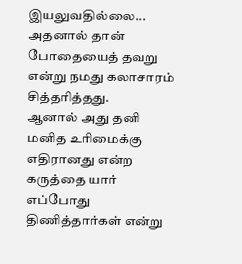இயலுவதில்லை...
அதனால் தான் போதையைத் தவறு என்று நமது கலாசாரம் சித்தரித்தது.
ஆனால் அது தனி மனித உரிமைக்கு எதிரானது என்ற கருத்தை யார் எப்போது திணித்தார்கள் என்று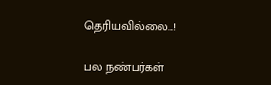தெரியவில்லை...!

பல நண்பர்கள்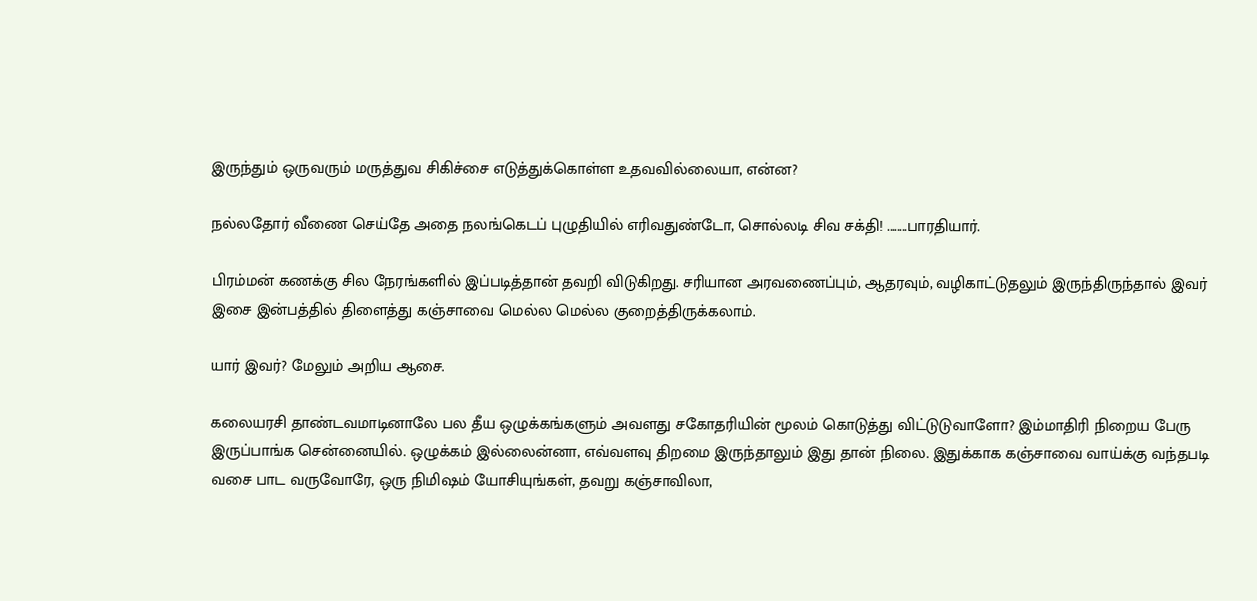இருந்தும் ஒருவரும் மருத்துவ சிகிச்சை எடுத்துக்கொள்ள உதவவில்லையா, என்ன?

நல்லதோர் வீணை செய்தே அதை நலங்கெடப் புழுதியில் எரிவதுண்டோ, சொல்லடி சிவ சக்தி! ........பாரதியார்.

பிரம்மன் கணக்கு சில நேரங்களில் இப்படித்தான் தவறி விடுகிறது. சரியான அரவணைப்பும், ஆதரவும், வழிகாட்டுதலும் இருந்திருந்தால் இவர் இசை இன்பத்தில் திளைத்து கஞ்சாவை மெல்ல மெல்ல குறைத்திருக்கலாம்.

யார் இவர்? மேலும் அறிய ஆசை.

கலையரசி தாண்டவமாடினாலே பல தீய ஒழுக்கங்களும் அவளது சகோதரியின் மூலம் கொடுத்து விட்டுடுவாளோ? இம்மாதிரி நிறைய பேரு இருப்பாங்க சென்னையில். ஒழுக்கம் இல்லைன்னா, எவ்வளவு திறமை இருந்தாலும் இது தான் நிலை. இதுக்காக கஞ்சாவை வாய்க்கு வந்தபடி வசை பாட வருவோரே, ஒரு நிமிஷம் யோசியுங்கள், தவறு கஞ்சாவிலா,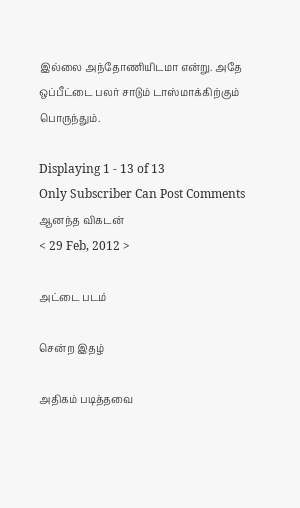இல்லை அந்தோணியிடமா என்று. அதே ஒப்பீட்டை பலர் சாடும் டாஸ்மாக்கிற்கும் பொருந்தும்.

Displaying 1 - 13 of 13
Only Subscriber Can Post Comments
ஆனந்த விகடன்
< 29 Feb, 2012 >

அட்டை படம்

சென்ற இதழ்

அதிகம் படித்தவை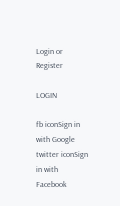Login or Register

LOGIN

fb iconSign in with Google
twitter iconSign in with Facebook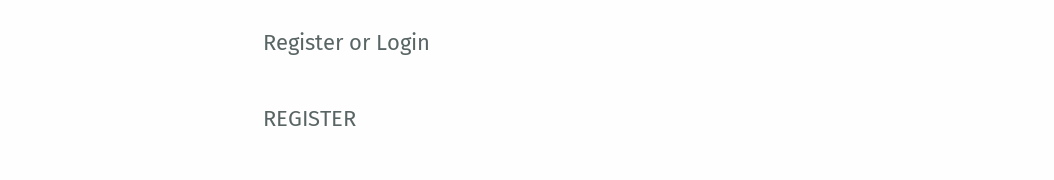Register or Login

REGISTER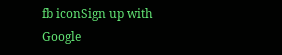fb iconSign up with Google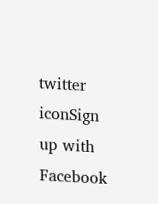twitter iconSign up with Facebook